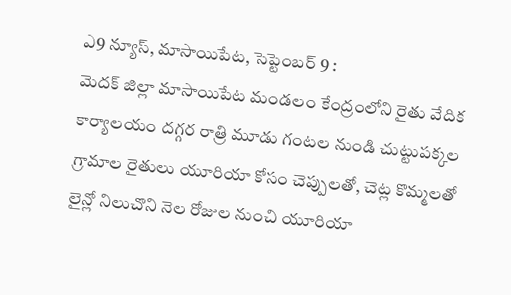ఎ9 న్యూస్, మాసాయిపేట, సెప్టెంబర్ 9 :
మెదక్ జిల్లా మాసాయిపేట మండలం కేంద్రంలోని రైతు వేదిక కార్యాలయం దగ్గర రాత్రి మూడు గంటల నుండి చుట్టుపక్కల గ్రామాల రైతులు యూరియా కోసం చెప్పులతో, చెట్ల కొమ్మలతో లైన్లో నిలుచొని నెల రోజుల నుంచి యూరియా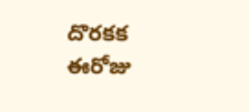దొరకక ఈరోజు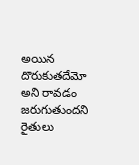అయిన దొరుకుతదేమో అని రావడం జరుగుతుందని రైతులు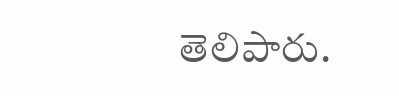తెలిపారు.